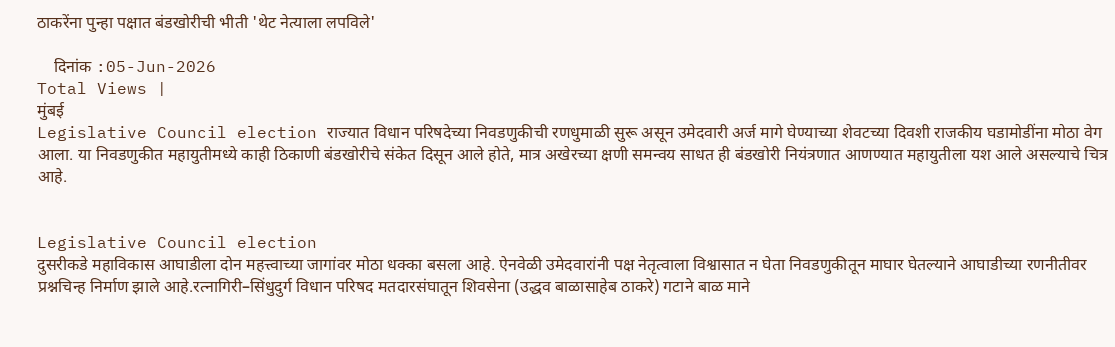ठाकरेंना पुन्हा पक्षात बंडखोरीची भीती 'थेट नेत्याला लपविले'

    दिनांक :05-Jun-2026
Total Views |
मुंबई
Legislative Council election राज्यात विधान परिषदेच्या निवडणुकीची रणधुमाळी सुरू असून उमेदवारी अर्ज मागे घेण्याच्या शेवटच्या दिवशी राजकीय घडामोडींना मोठा वेग आला. या निवडणुकीत महायुतीमध्ये काही ठिकाणी बंडखोरीचे संकेत दिसून आले होते, मात्र अखेरच्या क्षणी समन्वय साधत ही बंडखोरी नियंत्रणात आणण्यात महायुतीला यश आले असल्याचे चित्र आहे.


Legislative Council election
दुसरीकडे महाविकास आघाडीला दोन महत्त्वाच्या जागांवर मोठा धक्का बसला आहे. ऐनवेळी उमेदवारांनी पक्ष नेतृत्वाला विश्वासात न घेता निवडणुकीतून माघार घेतल्याने आघाडीच्या रणनीतीवर प्रश्नचिन्ह निर्माण झाले आहे.रत्नागिरी–सिंधुदुर्ग विधान परिषद मतदारसंघातून शिवसेना (उद्धव बाळासाहेब ठाकरे) गटाने बाळ माने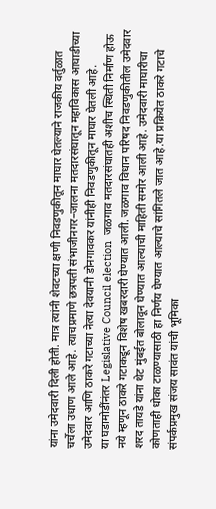यांना उमेदवारी दिली होती. मात्र त्यांनी शेवटच्या क्षणी निवडणुकीतून माघार घेतल्याने राजकीय वर्तुळात चर्चेला उधाण आले आहे. त्याचप्रमाणे छत्रपती संभाजीनगर–जालना मतदारसंघातून महाविकास आघाडीच्या उमेदवार आणि ठाकरे गटाच्या नेत्या देवयानी डोनगावकर यांनीही निवडणुकीतून माघार घेतली आहे.
या घडामोडींनंतर Legislative Council election  जळगाव मतदारसंघातही अशीच स्थिती निर्माण होऊ नये म्हणून ठाकरे गटाकडून विशेष खबरदारी घेण्यात आली. जळगाव विधान परिषद निवडणुकीतील उमेदवार शरद तायडे यांना थेट मुंबईत बोलावून घेण्यात आल्याची माहिती समोर आली आहे. उमेदवारी माघारीचा कोणताही धोका टाळण्यासाठी हा निर्णय घेण्यात आल्याचे सांगितले जात आहे.या प्रक्रियेत ठाकरे गटाचे संपर्कप्रमुख संजय सावंत यांची भूमिका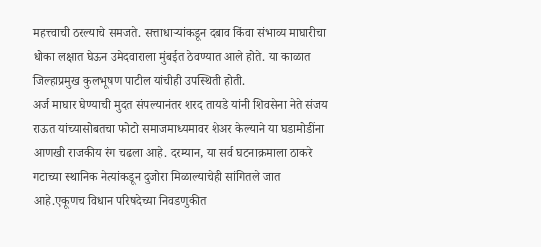महत्त्वाची ठरल्याचे समजते. सत्ताधाऱ्यांकडून दबाव किंवा संभाव्य माघारीचा धोका लक्षात घेऊन उमेदवाराला मुंबईत ठेवण्यात आले होते. या काळात जिल्हाप्रमुख कुलभूषण पाटील यांचीही उपस्थिती होती.
अर्ज माघार घेण्याची मुदत संपल्यानंतर शरद तायडे यांनी शिवसेना नेते संजय राऊत यांच्यासोबतचा फोटो समाजमाध्यमावर शेअर केल्याने या घडामोडींना आणखी राजकीय रंग चढला आहे. दरम्यान, या सर्व घटनाक्रमाला ठाकरे गटाच्या स्थानिक नेत्यांकडून दुजोरा मिळाल्याचेही सांगितले जात आहे.एकूणच विधान परिषदेच्या निवडणुकीत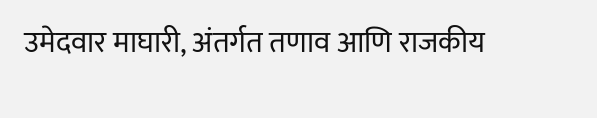उमेदवार माघारी, अंतर्गत तणाव आणि राजकीय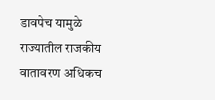डावपेच यामुळे राज्यातील राजकीय वातावरण अधिकच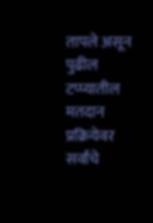तापले असून पुढील टप्प्यातील मतदान प्रक्रियेवर सर्वांचे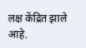लक्ष केंद्रित झाले आहे.